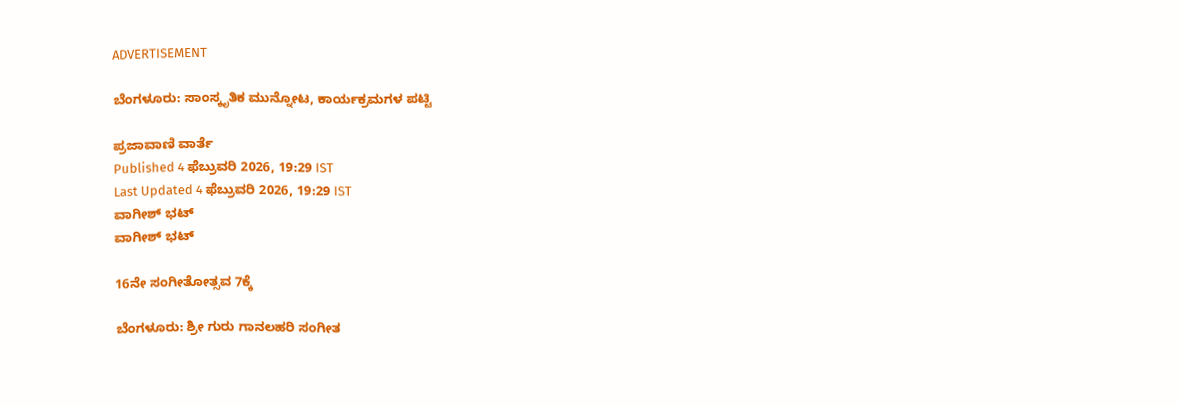ADVERTISEMENT

ಬೆಂಗಳೂರು: ಸಾಂಸ್ಕೃತಿಕ ಮುನ್ನೋಟ, ಕಾರ್ಯಕ್ರಮಗಳ ಪಟ್ಟಿ

ಪ್ರಜಾವಾಣಿ ವಾರ್ತೆ
Published 4 ಫೆಬ್ರುವರಿ 2026, 19:29 IST
Last Updated 4 ಫೆಬ್ರುವರಿ 2026, 19:29 IST
ವಾಗೀಶ್ ಭಟ್
ವಾಗೀಶ್ ಭಟ್

16ನೇ ಸಂಗೀತೋತ್ಸವ 7ಕ್ಕೆ

ಬೆಂಗಳೂರು: ಶ್ರೀ ಗುರು ಗಾನಲಹರಿ ಸಂಗೀತ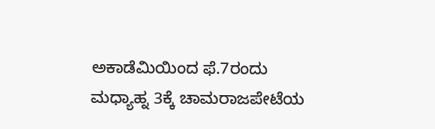ಅಕಾಡೆಮಿಯಿಂದ ಫೆ.7ರಂದು ಮಧ್ಯಾಹ್ನ 3ಕ್ಕೆ ಚಾಮರಾಜಪೇಟೆಯ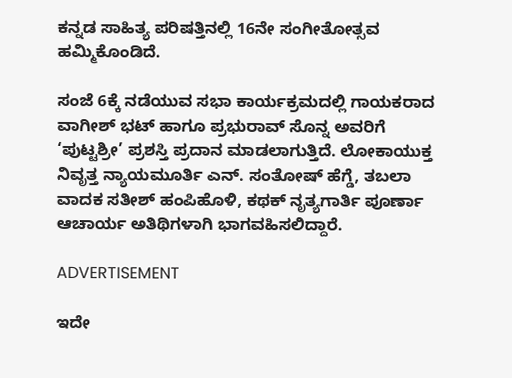ಕನ್ನಡ ಸಾಹಿತ್ಯ ಪರಿಷತ್ತಿನಲ್ಲಿ 16ನೇ ಸಂಗೀತೋತ್ಸವ ಹಮ್ಮಿಕೊಂಡಿದೆ.

ಸಂಜೆ 6ಕ್ಕೆ ನಡೆಯುವ ಸಭಾ ಕಾರ್ಯಕ್ರಮದಲ್ಲಿ ಗಾಯಕರಾದ ವಾಗೀಶ್‌ ಭಟ್ ಹಾಗೂ ಪ್ರಭುರಾವ್‌ ಸೊನ್ನ ಅವರಿಗೆ ‘ಪುಟ್ಟಶ್ರೀ’ ಪ್ರಶಸ್ತಿ ಪ್ರದಾನ ಮಾಡಲಾಗುತ್ತಿದೆ. ಲೋಕಾಯುಕ್ತ ನಿವೃತ್ತ ನ್ಯಾಯಮೂರ್ತಿ ಎನ್. ಸಂತೋಷ್ ಹೆಗ್ಡೆ, ತಬಲಾ ವಾದಕ ಸತೀಶ್ ಹಂಪಿಹೊಳಿ, ಕಥಕ್‌ ನೃತ್ಯಗಾರ್ತಿ ಪೂರ್ಣಾ ಆಚಾರ್ಯ ಅತಿಥಿಗಳಾಗಿ ಭಾಗವಹಿಸಲಿದ್ದಾರೆ.

ADVERTISEMENT

ಇದೇ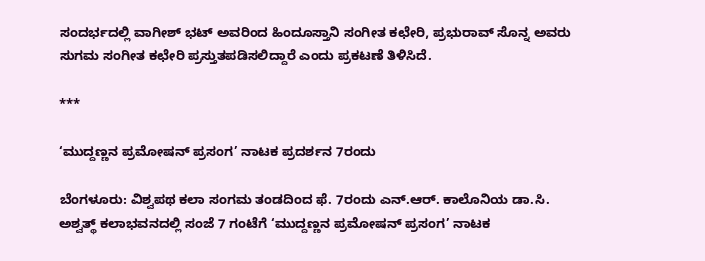ಸಂದರ್ಭದಲ್ಲಿ ವಾಗೀಶ್‌ ಭಟ್‌ ಅವರಿಂದ ಹಿಂದೂಸ್ತಾನಿ ಸಂಗೀತ ಕಛೇರಿ, ಪ್ರಭುರಾವ್ ಸೊನ್ನ ಅವರು ಸುಗಮ ಸಂಗೀತ ಕಛೇರಿ ಪ್ರಸ್ತುತಪಡಿಸಲಿದ್ದಾರೆ ಎಂದು ಪ್ರಕಟಣೆ ತಿಳಿಸಿದೆ.

***

‘ಮುದ್ದಣ್ಣನ ಪ್ರಮೋಷನ್‌ ಪ್ರಸಂಗ’ ನಾಟಕ ಪ್ರದರ್ಶನ 7ರಂದು

ಬೆಂಗಳೂರು: ವಿಶ್ವಪಥ ಕಲಾ ಸಂಗಮ ತಂಡದಿಂದ ಫೆ. 7ರಂದು ಎನ್.ಆರ್. ಕಾಲೊನಿಯ ಡಾ.ಸಿ. ಅಶ್ವತ್ಥ್‌ ಕಲಾಭವನದಲ್ಲಿ ಸಂಜೆ 7 ಗಂಟೆಗೆ ‘ಮುದ್ದಣ್ಣನ ಪ್ರಮೋಷನ್‌ ಪ್ರಸಂಗ’ ನಾಟಕ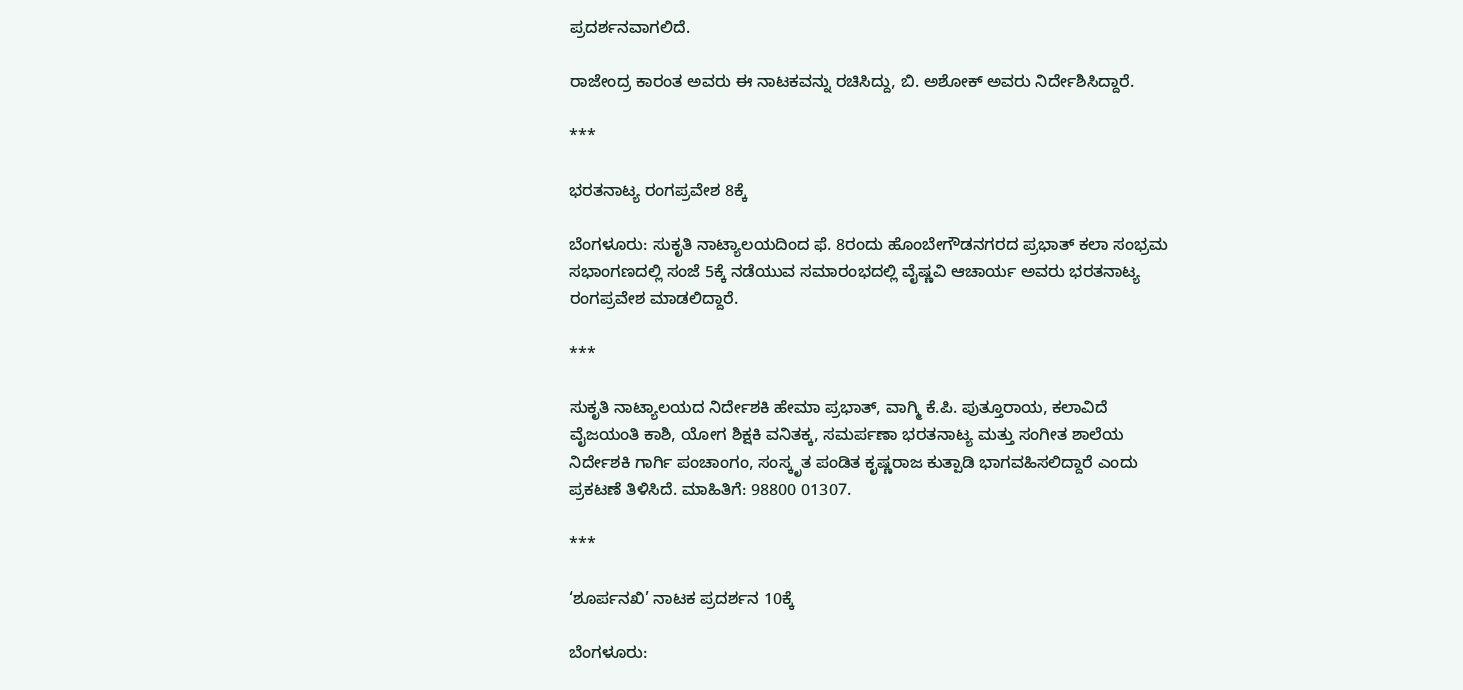ಪ್ರದರ್ಶನವಾಗಲಿದೆ.

ರಾಜೇಂದ್ರ ಕಾರಂತ ಅವರು ಈ ನಾಟಕವನ್ನು ರಚಿಸಿದ್ದು, ಬಿ. ಅಶೋಕ್ ಅವರು ನಿರ್ದೇಶಿಸಿದ್ದಾರೆ.

***

ಭರತನಾಟ್ಯ ರಂಗಪ್ರವೇಶ 8ಕ್ಕೆ

ಬೆಂಗಳೂರು: ಸುಕೃತಿ ನಾಟ್ಯಾಲಯದಿಂದ ಫೆ. 8ರಂದು ಹೊಂಬೇಗೌಡನಗರದ ಪ್ರಭಾತ್‌ ಕಲಾ ಸಂಭ್ರಮ ಸಭಾಂಗಣದಲ್ಲಿ ಸಂಜೆ 5ಕ್ಕೆ ನಡೆಯುವ ಸಮಾರಂಭದಲ್ಲಿ ವೈಷ್ಣವಿ ಆಚಾರ್ಯ ಅವರು ಭರತನಾಟ್ಯ ರಂಗಪ್ರವೇಶ ಮಾಡಲಿದ್ದಾರೆ.

***

ಸುಕೃತಿ ನಾಟ್ಯಾಲಯದ ನಿರ್ದೇಶಕಿ ಹೇಮಾ ಪ್ರಭಾತ್, ವಾಗ್ಮಿ ಕೆ.ಪಿ. ಪುತ್ತೂರಾಯ, ಕಲಾವಿದೆ ವೈಜಯಂತಿ ಕಾಶಿ, ಯೋಗ ಶಿಕ್ಷಕಿ ವನಿತಕ್ಕ, ಸಮರ್ಪಣಾ ಭರತನಾಟ್ಯ ಮತ್ತು ಸಂಗೀತ ಶಾಲೆಯ ನಿರ್ದೇಶಕಿ ಗಾರ್ಗಿ ಪಂಚಾಂಗಂ, ಸಂಸ್ಕೃತ ಪಂಡಿತ ಕೃಷ್ಣರಾಜ ಕುತ್ಪಾಡಿ ಭಾಗವಹಿಸಲಿದ್ದಾರೆ ಎಂದು ಪ್ರಕಟಣೆ ತಿಳಿಸಿದೆ. ಮಾಹಿತಿಗೆ: 98800 01307.

***

‘ಶೂರ್ಪನಖಿ’ ನಾಟಕ ಪ್ರದರ್ಶನ 10ಕ್ಕೆ

ಬೆಂಗಳೂರು: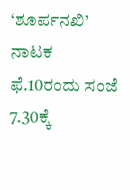‘ಶೂರ್ಪನಖಿ’ ನಾಟಕ ಫೆ.10ರಂದು ಸಂಜೆ 7.30ಕ್ಕೆ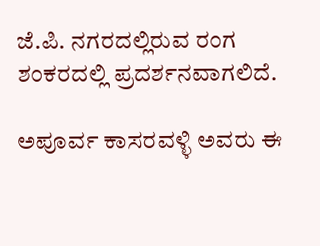ಜೆ.ಪಿ. ನಗರದಲ್ಲಿರುವ ರಂಗ ಶಂಕರದಲ್ಲಿ ಪ್ರದರ್ಶನವಾಗಲಿದೆ.

ಅಪೂರ್ವ ಕಾಸರವಳ್ಳಿ ಅವರು ಈ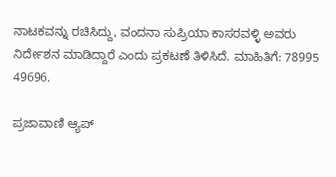ನಾಟಕವನ್ನು ರಚಿಸಿದ್ದು, ವಂದನಾ ಸುಪ್ರಿಯಾ ಕಾಸರವಳ್ಳಿ ಅವರು ನಿರ್ದೇಶನ ಮಾಡಿದ್ದಾರೆ ಎಂದು ಪ್ರಕಟಣೆ ತಿಳಿಸಿದೆ. ಮಾಹಿತಿಗೆ: 78995 49696.

ಪ್ರಜಾವಾಣಿ ಆ್ಯಪ್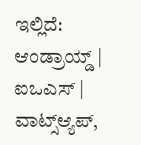ಇಲ್ಲಿದೆ: ಆಂಡ್ರಾಯ್ಡ್ | ಐಒಎಸ್ | ವಾಟ್ಸ್ಆ್ಯಪ್,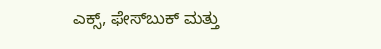ಎಕ್ಸ್, ಫೇಸ್‌ಬುಕ್ ಮತ್ತು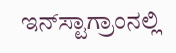ಇನ್‌ಸ್ಟಾಗ್ರಾಂನಲ್ಲಿ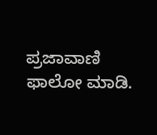ಪ್ರಜಾವಾಣಿ ಫಾಲೋ ಮಾಡಿ.